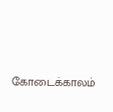கோடைக்காலம்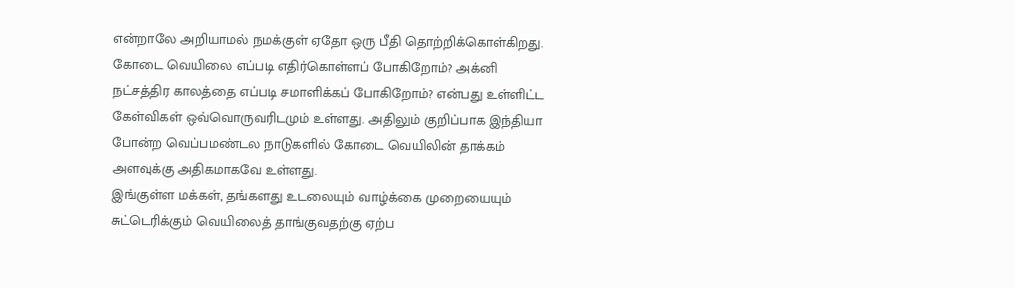என்றாலே அறியாமல் நமக்குள் ஏதோ ஒரு பீதி தொற்றிக்கொள்கிறது. கோடை வெயிலை எப்படி எதிர்கொள்ளப் போகிறோம்? அக்னி நட்சத்திர காலத்தை எப்படி சமாளிக்கப் போகிறோம்? என்பது உள்ளிட்ட கேள்விகள் ஒவ்வொருவரிடமும் உள்ளது. அதிலும் குறிப்பாக இந்தியா போன்ற வெப்பமண்டல நாடுகளில் கோடை வெயிலின் தாக்கம் அளவுக்கு அதிகமாகவே உள்ளது.
இங்குள்ள மக்கள், தங்களது உடலையும் வாழ்க்கை முறையையும் சுட்டெரிக்கும் வெயிலைத் தாங்குவதற்கு ஏற்ப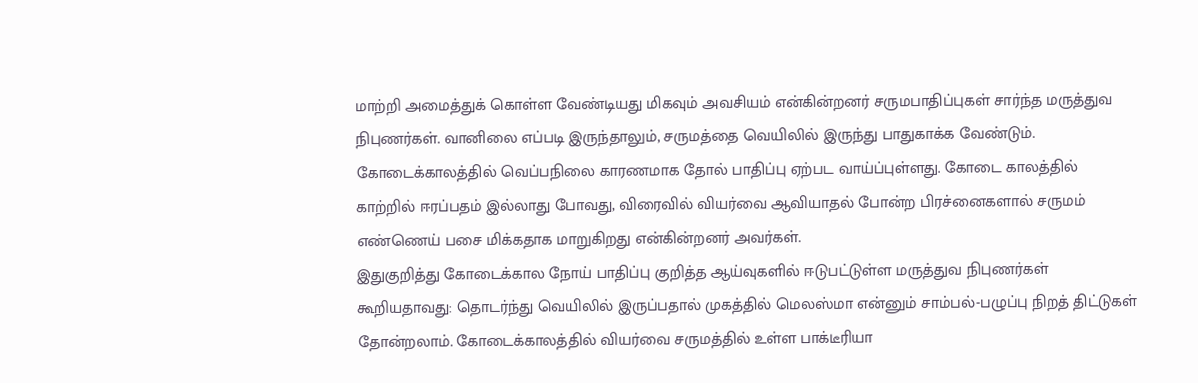மாற்றி அமைத்துக் கொள்ள வேண்டியது மிகவும் அவசியம் என்கின்றனர் சருமபாதிப்புகள் சார்ந்த மருத்துவ நிபுணர்கள். வானிலை எப்படி இருந்தாலும், சருமத்தை வெயிலில் இருந்து பாதுகாக்க வேண்டும். கோடைக்காலத்தில் வெப்பநிலை காரணமாக தோல் பாதிப்பு ஏற்பட வாய்ப்புள்ளது. கோடை காலத்தில் காற்றில் ஈரப்பதம் இல்லாது போவது, விரைவில் வியர்வை ஆவியாதல் போன்ற பிரச்னைகளால் சருமம் எண்ணெய் பசை மிக்கதாக மாறுகிறது என்கின்றனர் அவர்கள்.
இதுகுறித்து கோடைக்கால நோய் பாதிப்பு குறித்த ஆய்வுகளில் ஈடுபட்டுள்ள மருத்துவ நிபுணர்கள் கூறியதாவது: தொடர்ந்து வெயிலில் இருப்பதால் முகத்தில் மெலஸ்மா என்னும் சாம்பல்-பழுப்பு நிறத் திட்டுகள் தோன்றலாம். கோடைக்காலத்தில் வியர்வை சருமத்தில் உள்ள பாக்டீரியா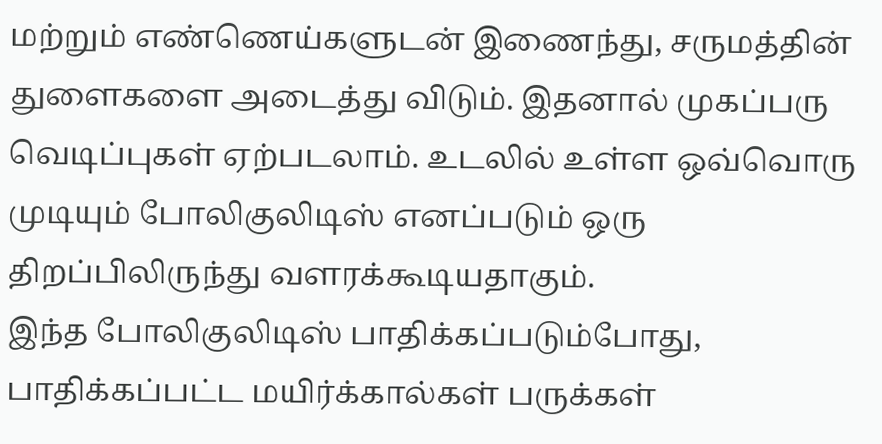மற்றும் எண்ணெய்களுடன் இணைந்து, சருமத்தின் துளைகளை அடைத்து விடும். இதனால் முகப்பரு வெடிப்புகள் ஏற்படலாம். உடலில் உள்ள ஒவ்வொரு முடியும் போலிகுலிடிஸ் எனப்படும் ஒரு திறப்பிலிருந்து வளரக்கூடியதாகும்.
இந்த போலிகுலிடிஸ் பாதிக்கப்படும்போது, பாதிக்கப்பட்ட மயிர்க்கால்கள் பருக்கள்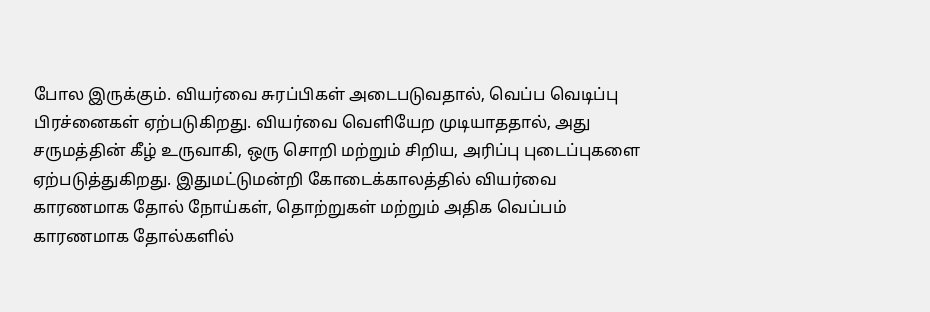போல இருக்கும். வியர்வை சுரப்பிகள் அடைபடுவதால், வெப்ப வெடிப்பு பிரச்னைகள் ஏற்படுகிறது. வியர்வை வெளியேற முடியாததால், அது சருமத்தின் கீழ் உருவாகி, ஒரு சொறி மற்றும் சிறிய, அரிப்பு புடைப்புகளை ஏற்படுத்துகிறது. இதுமட்டுமன்றி கோடைக்காலத்தில் வியர்வை காரணமாக தோல் நோய்கள், தொற்றுகள் மற்றும் அதிக வெப்பம் காரணமாக தோல்களில்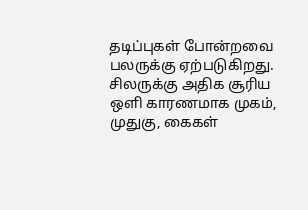தடிப்புகள் போன்றவை பலருக்கு ஏற்படுகிறது.
சிலருக்கு அதிக சூரிய ஒளி காரணமாக முகம், முதுகு, கைகள்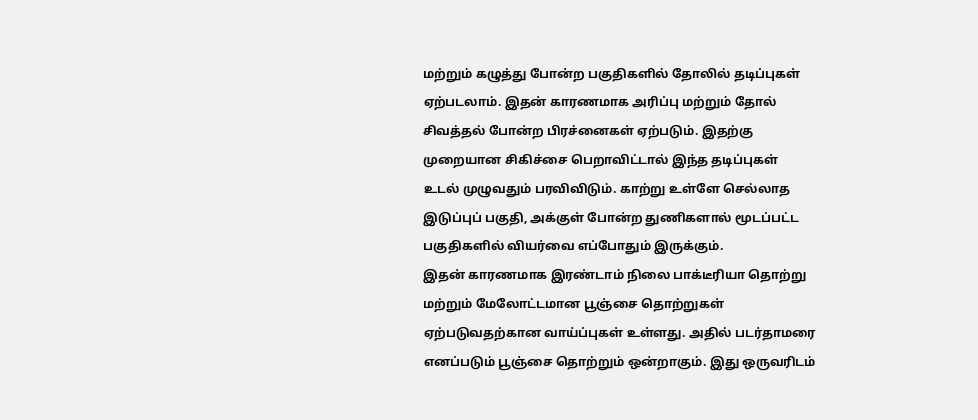மற்றும் கழுத்து போன்ற பகுதிகளில் தோலில் தடிப்புகள் ஏற்படலாம். இதன் காரணமாக அரிப்பு மற்றும் தோல் சிவத்தல் போன்ற பிரச்னைகள் ஏற்படும். இதற்கு முறையான சிகிச்சை பெறாவிட்டால் இந்த தடிப்புகள் உடல் முழுவதும் பரவிவிடும். காற்று உள்ளே செல்லாத இடுப்புப் பகுதி, அக்குள் போன்ற துணிகளால் மூடப்பட்ட பகுதிகளில் வியர்வை எப்போதும் இருக்கும்.
இதன் காரணமாக இரண்டாம் நிலை பாக்டீரியா தொற்று மற்றும் மேலோட்டமான பூஞ்சை தொற்றுகள் ஏற்படுவதற்கான வாய்ப்புகள் உள்ளது. அதில் படர்தாமரை எனப்படும் பூஞ்சை தொற்றும் ஒன்றாகும். இது ஒருவரிடம்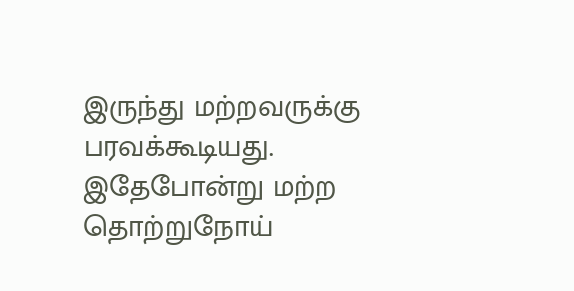இருந்து மற்றவருக்கு பரவக்கூடியது. இதேபோன்று மற்ற தொற்றுநோய்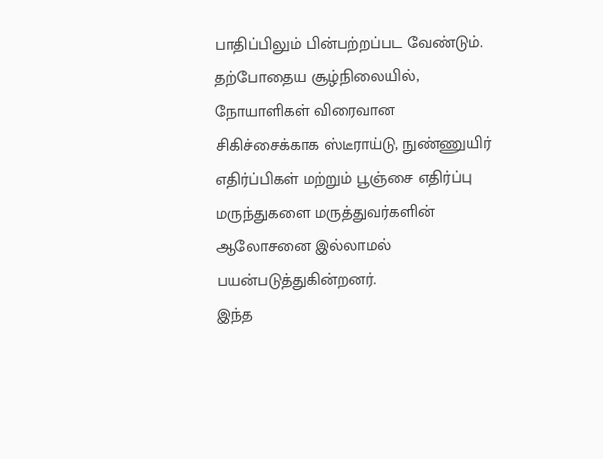பாதிப்பிலும் பின்பற்றப்பட வேண்டும். தற்போதைய சூழ்நிலையில், நோயாளிகள் விரைவான சிகிச்சைக்காக ஸ்டீராய்டு, நுண்ணுயிர் எதிர்ப்பிகள் மற்றும் பூஞ்சை எதிர்ப்பு மருந்துகளை மருத்துவர்களின் ஆலோசனை இல்லாமல் பயன்படுத்துகின்றனர்.
இந்த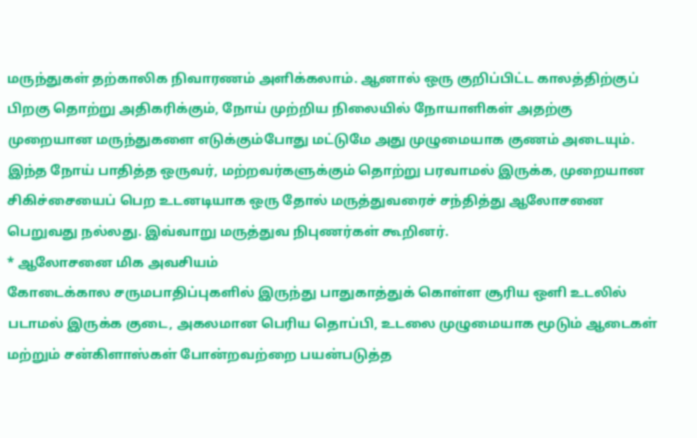மருந்துகள் தற்காலிக நிவாரணம் அளிக்கலாம். ஆனால் ஒரு குறிப்பிட்ட காலத்திற்குப் பிறகு தொற்று அதிகரிக்கும், நோய் முற்றிய நிலையில் நோயாளிகள் அதற்கு முறையான மருந்துகளை எடுக்கும்போது மட்டுமே அது முழுமையாக குணம் அடையும். இந்த நோய் பாதித்த ஒருவர், மற்றவர்களுக்கும் தொற்று பரவாமல் இருக்க, முறையான சிகிச்சையைப் பெற உடனடியாக ஒரு தோல் மருத்துவரைச் சந்தித்து ஆலோசனை பெறுவது நல்லது. இவ்வாறு மருத்துவ நிபுணர்கள் கூறினர்.
* ஆலோசனை மிக அவசியம்
கோடைக்கால சருமபாதிப்புகளில் இருந்து பாதுகாத்துக் கொள்ள சூரிய ஒளி உடலில் படாமல் இருக்க குடை, அகலமான பெரிய தொப்பி, உடலை முழுமையாக மூடும் ஆடைகள் மற்றும் சன்கிளாஸ்கள் போன்றவற்றை பயன்படுத்த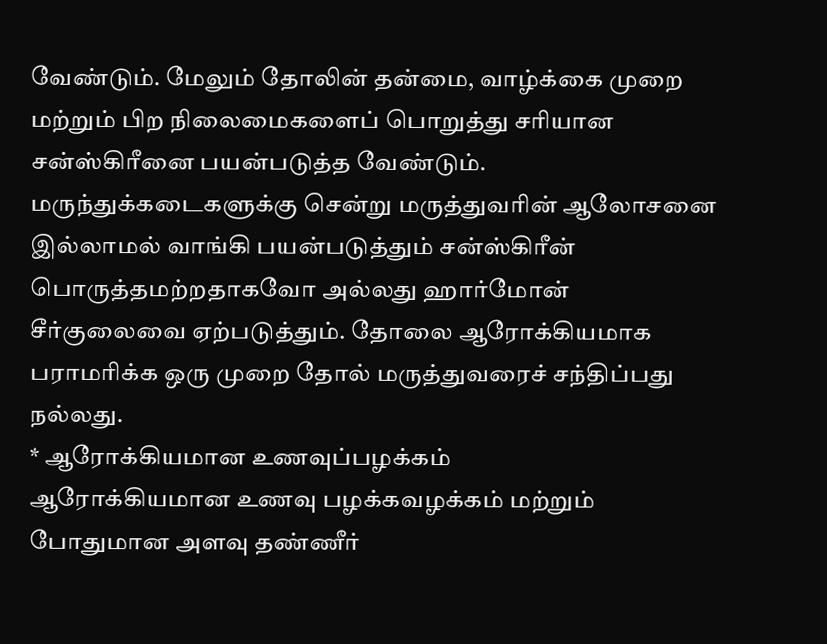வேண்டும். மேலும் தோலின் தன்மை, வாழ்க்கை முறை மற்றும் பிற நிலைமைகளைப் பொறுத்து சரியான சன்ஸ்கிரீனை பயன்படுத்த வேண்டும்.
மருந்துக்கடைகளுக்கு சென்று மருத்துவரின் ஆலோசனை இல்லாமல் வாங்கி பயன்படுத்தும் சன்ஸ்கிரீன் பொருத்தமற்றதாகவோ அல்லது ஹார்மோன் சீர்குலைவை ஏற்படுத்தும். தோலை ஆரோக்கியமாக பராமரிக்க ஒரு முறை தோல் மருத்துவரைச் சந்திப்பது நல்லது.
* ஆரோக்கியமான உணவுப்பழக்கம்
ஆரோக்கியமான உணவு பழக்கவழக்கம் மற்றும் போதுமான அளவு தண்ணீர்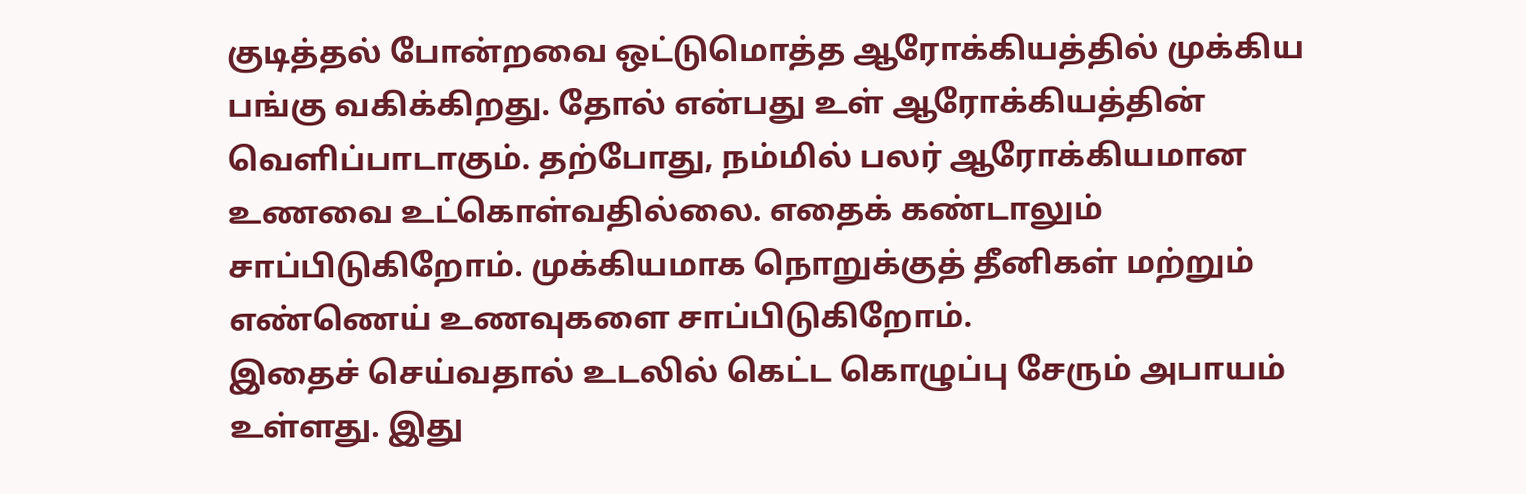குடித்தல் போன்றவை ஒட்டுமொத்த ஆரோக்கியத்தில் முக்கிய பங்கு வகிக்கிறது. தோல் என்பது உள் ஆரோக்கியத்தின் வெளிப்பாடாகும். தற்போது, நம்மில் பலர் ஆரோக்கியமான உணவை உட்கொள்வதில்லை. எதைக் கண்டாலும் சாப்பிடுகிறோம். முக்கியமாக நொறுக்குத் தீனிகள் மற்றும் எண்ணெய் உணவுகளை சாப்பிடுகிறோம்.
இதைச் செய்வதால் உடலில் கெட்ட கொழுப்பு சேரும் அபாயம் உள்ளது. இது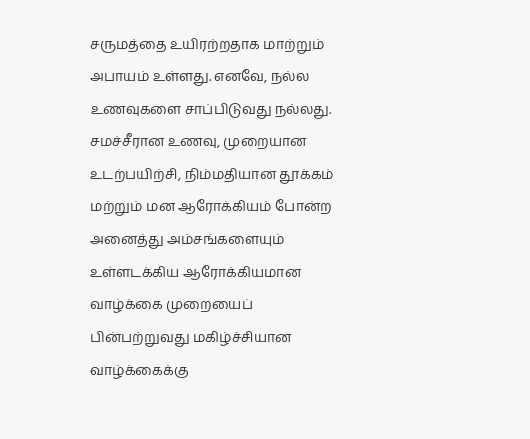சருமத்தை உயிரற்றதாக மாற்றும் அபாயம் உள்ளது. எனவே, நல்ல உணவுகளை சாப்பிடுவது நல்லது. சமச்சீரான உணவு, முறையான உடற்பயிற்சி, நிம்மதியான தூக்கம் மற்றும் மன ஆரோக்கியம் போன்ற அனைத்து அம்சங்களையும் உள்ளடக்கிய ஆரோக்கியமான வாழ்க்கை முறையைப் பின்பற்றுவது மகிழ்ச்சியான வாழ்க்கைக்கு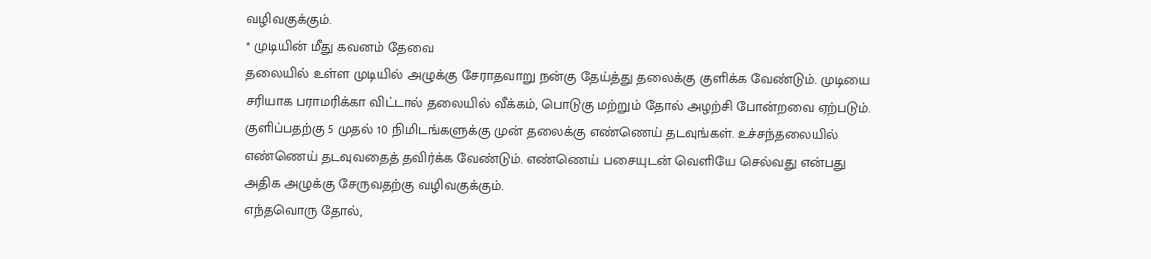வழிவகுக்கும்.
* முடியின் மீது கவனம் தேவை
தலையில் உள்ள முடியில் அழுக்கு சேராதவாறு நன்கு தேய்த்து தலைக்கு குளிக்க வேண்டும். முடியை சரியாக பராமரிக்கா விட்டால் தலையில் வீக்கம், பொடுகு மற்றும் தோல் அழற்சி போன்றவை ஏற்படும். குளிப்பதற்கு 5 முதல் 10 நிமிடங்களுக்கு முன் தலைக்கு எண்ணெய் தடவுங்கள். உச்சந்தலையில் எண்ணெய் தடவுவதைத் தவிர்க்க வேண்டும். எண்ணெய் பசையுடன் வெளியே செல்வது என்பது அதிக அழுக்கு சேருவதற்கு வழிவகுக்கும்.
எந்தவொரு தோல்,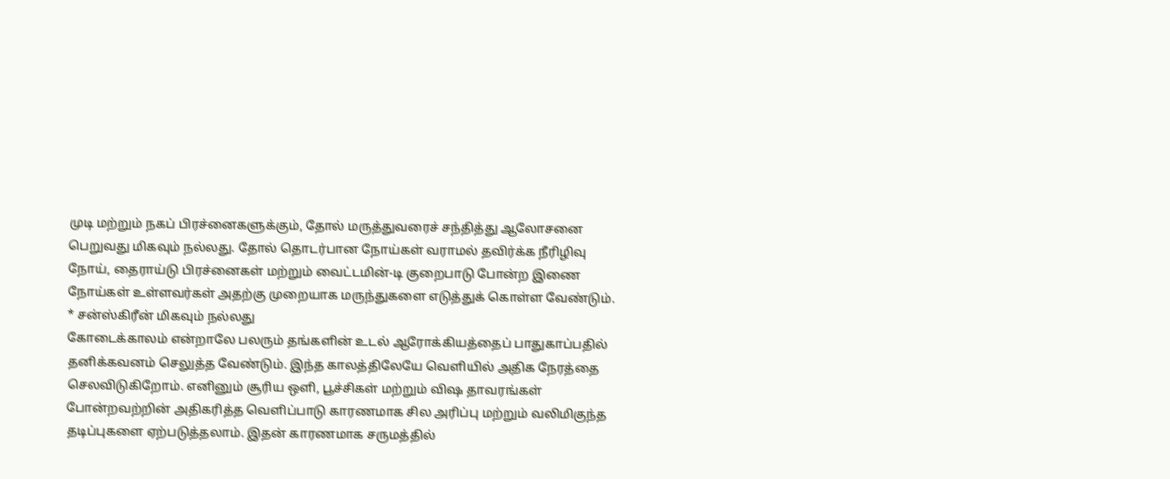முடி மற்றும் நகப் பிரச்னைகளுக்கும், தோல் மருத்துவரைச் சந்தித்து ஆலோசனை பெறுவது மிகவும் நல்லது. தோல் தொடர்பான நோய்கள் வராமல் தவிர்க்க நீரிழிவு நோய், தைராய்டு பிரச்னைகள் மற்றும் வைட்டமின்-டி குறைபாடு போன்ற இணை நோய்கள் உள்ளவர்கள் அதற்கு முறையாக மருந்துகளை எடுத்துக் கொள்ள வேண்டும்.
* சன்ஸ்கிரீன் மிகவும் நல்லது
கோடைக்காலம் என்றாலே பலரும் தங்களின் உடல் ஆரோக்கியத்தைப் பாதுகாப்பதில் தனிக்கவனம் செலுத்த வேண்டும். இந்த காலத்திலேயே வெளியில் அதிக நேரத்தை செலவிடுகிறோம். எனினும் சூரிய ஒளி, பூச்சிகள் மற்றும் விஷ தாவரங்கள் போன்றவற்றின் அதிகரித்த வெளிப்பாடு காரணமாக சில அரிப்பு மற்றும் வலிமிகுந்த தடிப்புகளை ஏற்படுத்தலாம். இதன் காரணமாக சருமத்தில்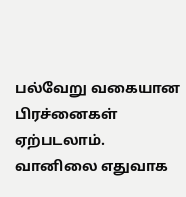பல்வேறு வகையான பிரச்னைகள் ஏற்படலாம்.
வானிலை எதுவாக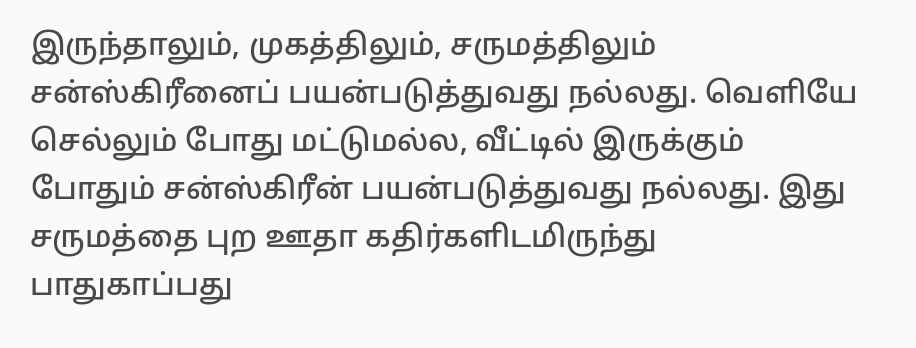இருந்தாலும், முகத்திலும், சருமத்திலும் சன்ஸ்கிரீனைப் பயன்படுத்துவது நல்லது. வெளியே செல்லும் போது மட்டுமல்ல, வீட்டில் இருக்கும் போதும் சன்ஸ்கிரீன் பயன்படுத்துவது நல்லது. இது சருமத்தை புற ஊதா கதிர்களிடமிருந்து பாதுகாப்பது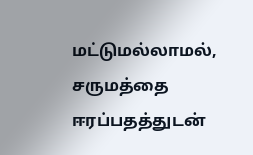மட்டுமல்லாமல், சருமத்தை ஈரப்பதத்துடன்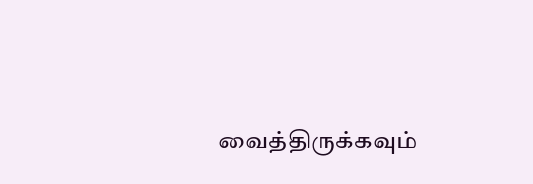வைத்திருக்கவும்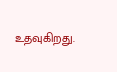உதவுகிறது.